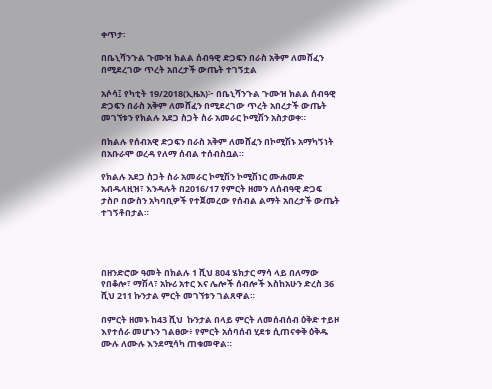ቀጥታ፡

በቤኒሻንጉል ጉሙዝ ክልል ሰብዓዊ ድጋፍን በራስ አቅም ለመሸፈን በሚደረገው ጥረት አበረታች ውጤት ተገኝቷል

አሶሳ፤ የካቲት 19/2018(ኢዜአ)፦ በቤኒሻንጉል ጉሙዝ ክልል ሰብዓዊ ድጋፍን በራስ አቅም ለመሸፈን በሚደረገው ጥረት አበረታች ውጤት መገኘቱን የክልሉ አደጋ ስጋት ስራ አመራር ኮሚሽን አስታወቀ።

በክልሉ የሰብአዊ ድጋፍን በራስ አቅም ለመሸፈን በኮሚሽኑ አማካኝነት በአቡራሞ ወረዳ የለማ ሰብል ተሰብስቧል።

የክልሉ አደጋ ስጋት ስራ አመራር ኮሚሽን ኮሚሽነር ሙሐመድ አብዱላዚዝ፣ እንዳሉት በ2016/17 የምርት ዘመን ለሰብዓዊ ድጋፍ ታስቦ በውስን አካባቢዎች የተጀመረው የሰብል ልማት አበረታች ውጤት ተገኝቶበታል።




በዘንድሮው ዓመት በክልሉ 1 ሺህ 804 ሄክታር ማሳ ላይ በለማው የበቆሎ፣ ማሽላ፣ አኩሪ አተር እና ሌሎች ሰብሎች እስከአሁን ድረስ 36 ሺህ 211 ኩንታል ምርት መገኘቱን ገልጸዋል።

በምርት ዘመኑ ከ43 ሺህ  ኩንታል በላይ ምርት ለመሰብሰብ ዕቅድ ተይዞ እየተሰራ መሆኑን ገልፀው፥ የምርት አሰባሰብ ሂደቱ ሲጠናቀቅ ዕቅዱ ሙሉ ለሙሉ እንደሚሳካ ጠቁመዋል።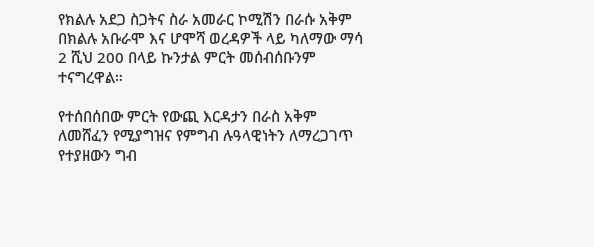የክልሉ አደጋ ስጋትና ስራ አመራር ኮሚሽን በራሱ አቅም በክልሉ አቡራሞ እና ሆሞሻ ወረዳዎች ላይ ካለማው ማሳ 2 ሺህ 200 በላይ ኩንታል ምርት መሰብሰቡንም ተናግረዋል።

የተሰበሰበው ምርት የውጪ እርዳታን በራስ አቅም ለመሸፈን የሚያግዝና የምግብ ሉዓላዊነትን ለማረጋገጥ የተያዘውን ግብ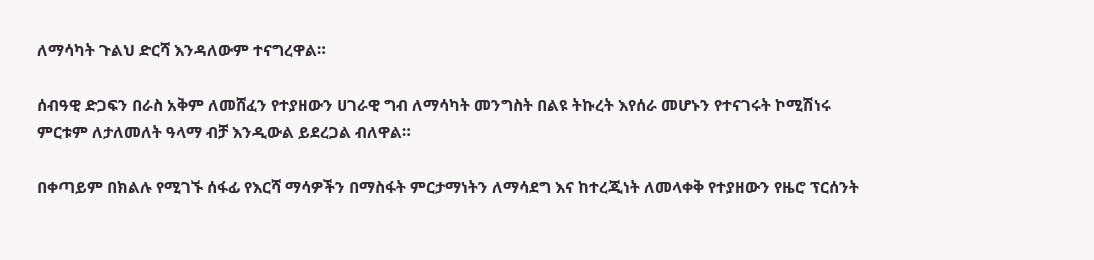ለማሳካት ጉልህ ድርሻ እንዳለውም ተናግረዋል።

ሰብዓዊ ድጋፍን በራስ አቅም ለመሸፈን የተያዘውን ሀገራዊ ግብ ለማሳካት መንግስት በልዩ ትኩረት እየሰራ መሆኑን የተናገሩት ኮሚሽነሩ ምርቱም ለታለመለት ዓላማ ብቻ እንዲውል ይደረጋል ብለዋል።

በቀጣይም በክልሉ የሚገኙ ሰፋፊ የእርሻ ማሳዎችን በማስፋት ምርታማነትን ለማሳደግ እና ከተረጂነት ለመላቀቅ የተያዘውን የዜሮ ፕርሰንት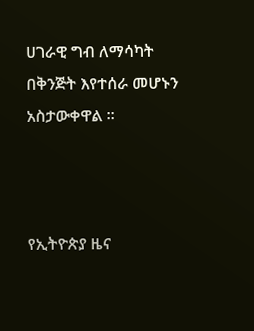ሀገራዊ ግብ ለማሳካት በቅንጅት እየተሰራ መሆኑን አስታውቀዋል ።



የኢትዮጵያ ዜና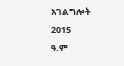አገልግሎት
2015
ዓ.ም